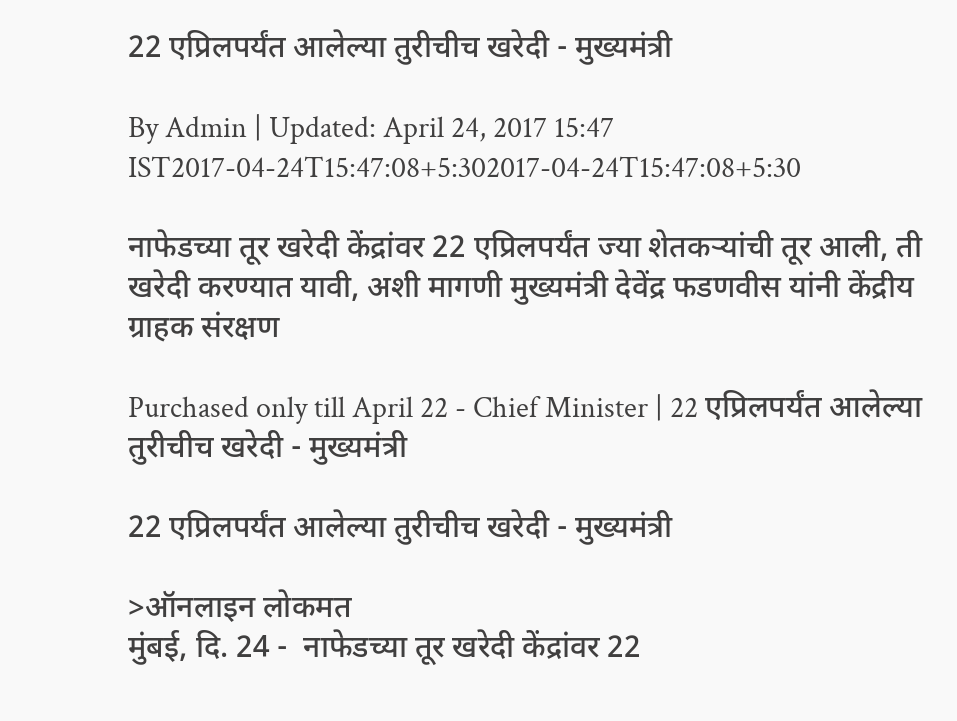22 एप्रिलपर्यंत आलेल्या तुरीचीच खरेदी - मुख्यमंत्री

By Admin | Updated: April 24, 2017 15:47 IST2017-04-24T15:47:08+5:302017-04-24T15:47:08+5:30

नाफेडच्या तूर खरेदी केंद्रांवर 22 एप्रिलपर्यंत ज्या शेतकऱ्यांची तूर आली, ती खरेदी करण्यात यावी, अशी मागणी मुख्यमंत्री देवेंद्र फडणवीस यांनी केंद्रीय ग्राहक संरक्षण

Purchased only till April 22 - Chief Minister | 22 एप्रिलपर्यंत आलेल्या तुरीचीच खरेदी - मुख्यमंत्री

22 एप्रिलपर्यंत आलेल्या तुरीचीच खरेदी - मुख्यमंत्री

>ऑनलाइन लोकमत
मुंबई, दि. 24 -  नाफेडच्या तूर खरेदी केंद्रांवर 22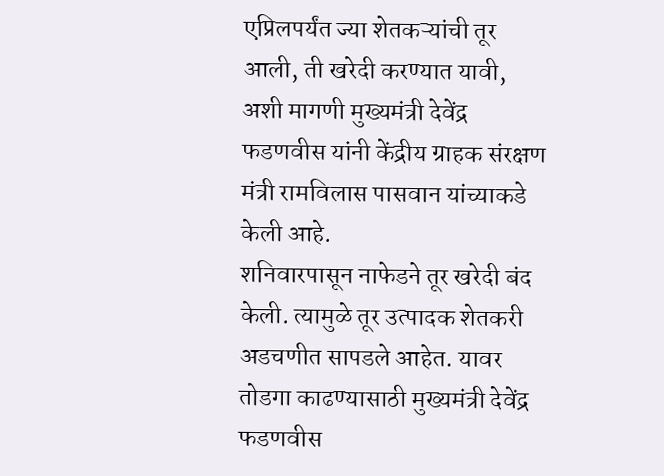एप्रिलपर्यंत ज्या शेतकऱ्यांची तूर आली, ती खरेदी करण्यात यावी, अशी मागणी मुख्यमंत्री देवेंद्र फडणवीस यांनी केंद्रीय ग्राहक संरक्षण मंत्री रामविलास पासवान यांच्याकडे केली आहे.
शनिवारपासून नाफेडने तूर खरेदी बंद केली. त्यामुळे तूर उत्पादक शेतकरी अडचणीत सापडले आहेत. यावर तोडगा काढण्यासाठी मुख्यमंत्री देवेंद्र फडणवीस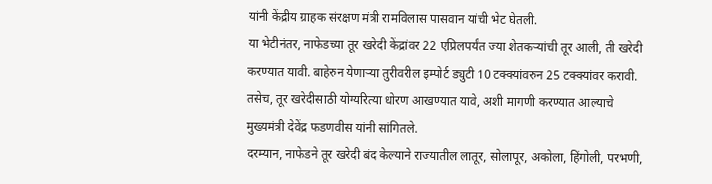यांनी केंद्रीय ग्राहक संरक्षण मंत्री रामविलास पासवान यांची भेट घेतली.
या भेटीनंतर, नाफेडच्या तूर खरेदी केंद्रांवर 22 एप्रिलपर्यंत ज्या शेतकऱ्यांची तूर आली, ती खरेदी करण्यात यावी. बाहेरुन येणाऱ्या तुरीवरील इम्पोर्ट ड्युटी 10 टक्क्यांवरुन 25 टक्क्यांवर करावी.  तसेच, तूर खरेदीसाठी योग्यरित्या धोरण आखण्यात यावे, अशी मागणी करण्यात आल्याचे मुख्यमंत्री देवेंद्र फडणवीस यांनी सांगितले.
दरम्यान, नाफेडने तूर खरेदी बंद केल्याने राज्यातील लातूर, सोलापूर, अकोला, हिंगोली, परभणी,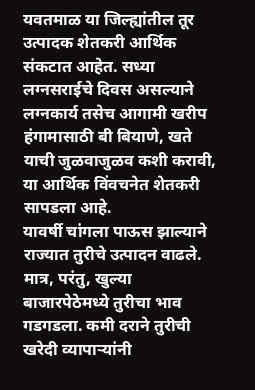यवतमाळ या जिल्ह्यांतील तूर उत्पादक शेतकरी आर्थिक संकटात आहेत. सध्या लग्नसराईचे दिवस असल्याने लग्नकार्य तसेच आगामी खरीप हंगामासाठी बी बियाणे, खते याची जुळवाजुळव कशी करावी, या आर्थिक विंवचनेत शेतकरी सापडला आहे.
यावर्षी चांगला पाऊस झाल्याने राज्यात तुरीचे उत्पादन वाढले. मात्र, परंतु, खुल्या बाजारपेठेमध्ये तुरीचा भाव गडगडला. कमी दराने तुरीची खरेदी व्यापाऱ्यांनी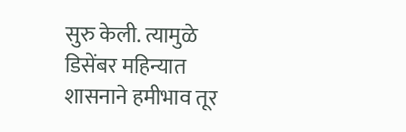सुरु केली. त्यामुळे डिसेंबर महिन्यात शासनाने हमीभाव तूर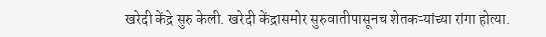खरेदी केंद्रे सुरु केली. खरेदी केंद्रासमोर सुरुवातीपासूनच शेतकऱ्यांच्या रांगा होत्या.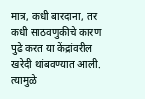मात्र, कधी बारदाना, तर कधी साठवणुकीचे कारण पुढे करत या केंद्रांवरील खरेदी थांबवण्यात आली. त्यामुळे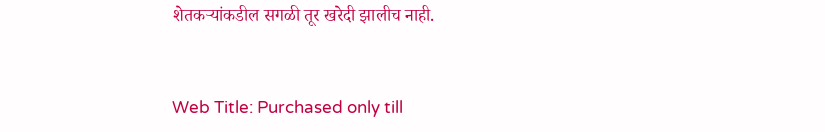शेतकऱ्यांकडील सगळी तूर खरेदी झालीच नाही.


Web Title: Purchased only till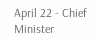April 22 - Chief Minister